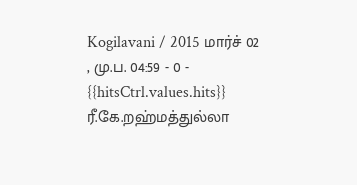Kogilavani / 2015 மார்ச் 02 , மு.ப. 04:59 - 0 - {{hitsCtrl.values.hits}}
ரீ.கே.றஹ்மத்துல்லா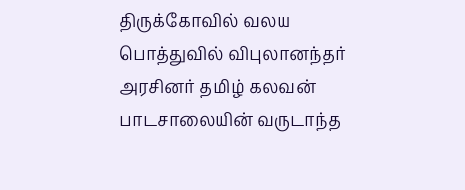திருக்கோவில் வலய பொத்துவில் விபுலானந்தர் அரசினர் தமிழ் கலவன் பாடசாலையின் வருடாந்த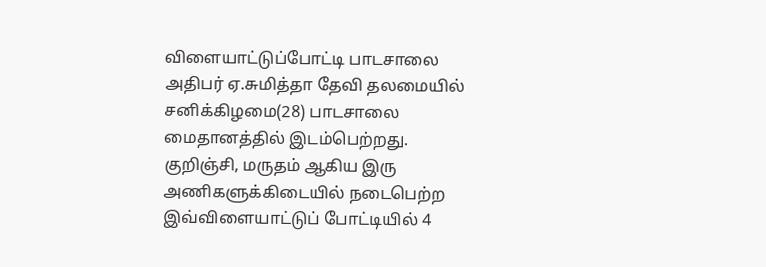விளையாட்டுப்போட்டி பாடசாலை அதிபர் ஏ.சுமித்தா தேவி தலமையில் சனிக்கிழமை(28) பாடசாலை மைதானத்தில் இடம்பெற்றது.
குறிஞ்சி, மருதம் ஆகிய இரு அணிகளுக்கிடையில் நடைபெற்ற இவ்விளையாட்டுப் போட்டியில் 4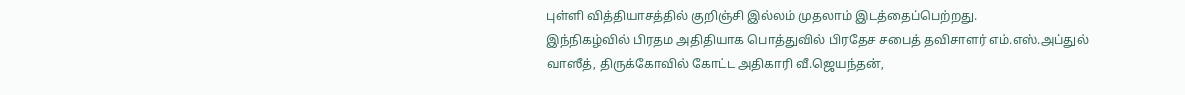புள்ளி வித்தியாசத்தில் குறிஞ்சி இல்லம் முதலாம் இடத்தைப்பெற்றது.
இந்நிகழ்வில் பிரதம அதிதியாக பொத்துவில் பிரதேச சபைத் தவிசாளர் எம்.எஸ்.அப்துல் வாஸீத், திருக்கோவில் கோட்ட அதிகாரி வீ.ஜெயந்தன்,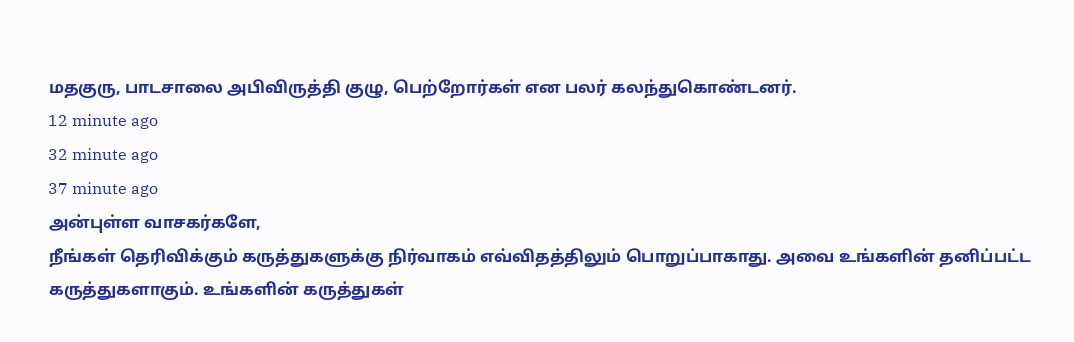மதகுரு, பாடசாலை அபிவிருத்தி குழு, பெற்றோர்கள் என பலர் கலந்துகொண்டனர்.
12 minute ago
32 minute ago
37 minute ago
அன்புள்ள வாசகர்களே,
நீங்கள் தெரிவிக்கும் கருத்துகளுக்கு நிர்வாகம் எவ்விதத்திலும் பொறுப்பாகாது. அவை உங்களின் தனிப்பட்ட கருத்துகளாகும். உங்களின் கருத்துகள்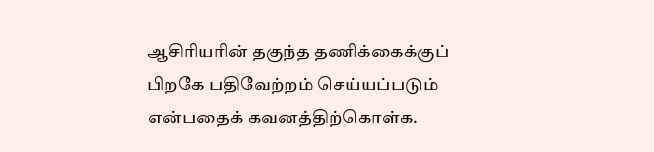ஆசிரியரின் தகுந்த தணிக்கைக்குப் பிறகே பதிவேற்றம் செய்யப்படும் என்பதைக் கவனத்திற்கொள்க.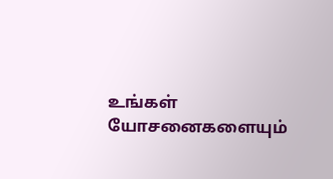உங்கள் யோசனைகளையும்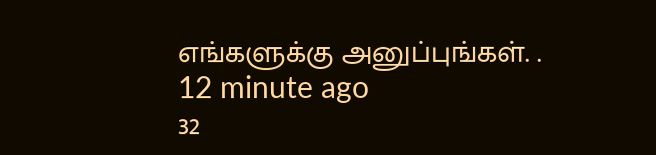எங்களுக்கு அனுப்புங்கள். .
12 minute ago
32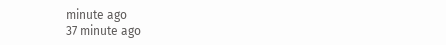minute ago
37 minute ago